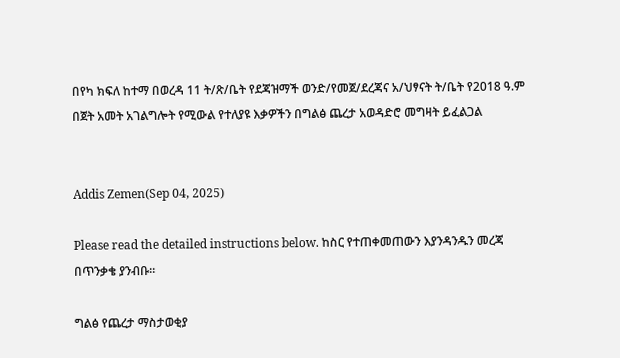በየካ ክፍለ ከተማ በወረዳ 11 ት/ጽ/ቤት የደጃዝማች ወንድ/የመጀ/ደረጃና አ/ህፃናት ት/ቤት የ2018 ዓ.ም በጀት አመት አገልግሎት የሚውል የተለያዩ እቃዎችን በግልፅ ጨረታ አወዳድሮ መግዛት ይፈልጋል


Addis Zemen(Sep 04, 2025)

Please read the detailed instructions below. ከስር የተጠቀመጠውን እያንዳንዱን መረጃ በጥንቃቄ ያንብቡ።

ግልፅ የጨረታ ማስታወቂያ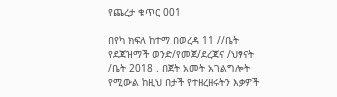የጨረታ ቁጥር 001

በየካ ክፍለ ከተማ በወረዳ 11 //ቤት የደጃዝማች ወንድ/የመጀ/ደረጃና /ህፃናት /ቤት 2018 . በጀት አመት አገልግሎት የሚውል ከዚህ በታች የተዘረዘሩትን እቃዎች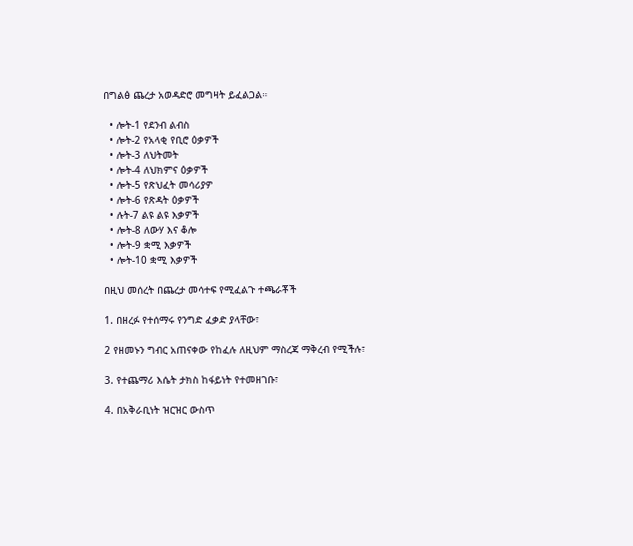በግልፅ ጨረታ አወዳድሮ መግዛት ይፈልጋል።

  • ሎት-1 የደንብ ልብስ
  • ሎት-2 የአላቂ የቢሮ ዕቃዎች
  • ሎት-3 ለህትመት
  • ሎት-4 ለህክምና ዕቃዎች
  • ሎት-5 የጽህፈት መሳሪያዎ
  • ሎት-6 የጽዳት ዕቃዎች
  • ሉት-7 ልዩ ልዩ እቃዎች
  • ሎት-8 ለውሃ እና ቆሎ
  • ሎት-9 ቋሚ እቃዎች
  • ሎት-10 ቋሚ እቃዎች

በዚህ መሰረት በጨረታ መሳተፍ የሚፈልጉ ተጫራቾች

1. በዘረፉ የተሰማሩ የንግድ ፈቃድ ያላቸው፣

2 የዘመኑን ግብር አጠናቀው የከፈሉ ለዚህም ማስረጃ ማቅረብ የሚችሉ፣

3. የተጨማሪ እሴት ታክስ ከፋይነት የተመዘገቡ፣

4. በአቅራቢነት ዝርዝር ውስጥ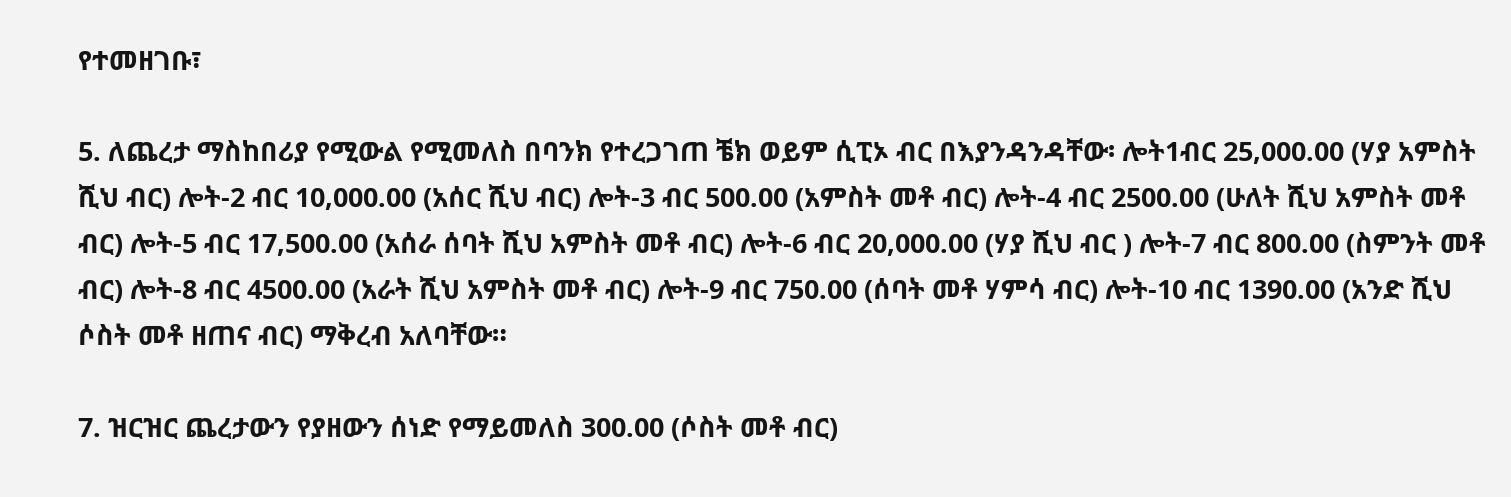የተመዘገቡ፣

5. ለጨረታ ማስከበሪያ የሚውል የሚመለስ በባንክ የተረጋገጠ ቼክ ወይም ሲፒኦ ብር በእያንዳንዳቸው፡ ሎት1ብር 25,000.00 (ሃያ አምስት ሺህ ብር) ሎት-2 ብር 10,000.00 (አሰር ሺህ ብር) ሎት-3 ብር 500.00 (አምስት መቶ ብር) ሎት-4 ብር 2500.00 (ሁለት ሺህ አምስት መቶ ብር) ሎት-5 ብር 17,500.00 (አሰራ ሰባት ሺህ አምስት መቶ ብር) ሎት-6 ብር 20,000.00 (ሃያ ሺህ ብር ) ሎት-7 ብር 800.00 (ስምንት መቶ ብር) ሎት-8 ብር 4500.00 (አራት ሺህ አምስት መቶ ብር) ሎት-9 ብር 750.00 (ሰባት መቶ ሃምሳ ብር) ሎት-10 ብር 1390.00 (አንድ ሺህ ሶስት መቶ ዘጠና ብር) ማቅረብ አለባቸው።

7. ዝርዝር ጨረታውን የያዘውን ሰነድ የማይመለስ 300.00 (ሶስት መቶ ብር)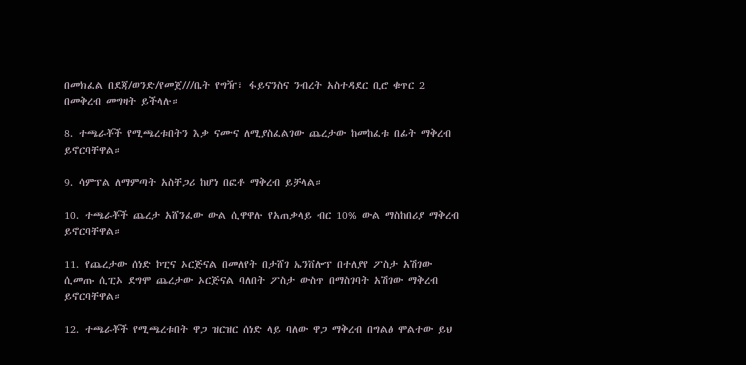በመክፈል በደጃ/ወንድ/የመጀ///ቤት የግዥ፣ ፋይናንስና ንብረት አስተዳደር ቢሮ ቁጥር 2 በመቅረብ መግዛት ይችላሉ።

8. ተጫራቾች የሚጫረቱበትን እቃ ናሙና ለሚያስፈልገው ጨረታው ከመከፈቱ በፊት ማቅረብ ይኖርባቸዋል።

9. ሳምፕል ለማምጣት አስቸጋሪ ከሆነ በፎቶ ማቅረብ ይቻላል።

10. ተጫራቾች ጨረታ አሸንፈው ውል ሲዋዋሉ የአጠቃላይ ብር 10% ውል ማስከበሪያ ማቅረብ ይኖርባቸዋል።

11. የጨረታው ሰነድ ኮፒና ኦርጅናል በመለየት በታሸገ ኤንቨሎፕ በተለያየ ፖስታ አሽገው ሲመጡ ሲፒኦ ደግሞ ጨረታው ኦርጅናል ባለበት ፖስታ ውስጥ በማስገባት አሽገው ማቅረብ ይኖርባቸዋል።

12. ተጫራቾች የሚጫረቱበት ዋጋ ዝርዝር ሰነድ ላይ ባለው ዋጋ ማቅረብ በግልፅ ሞልተው ይህ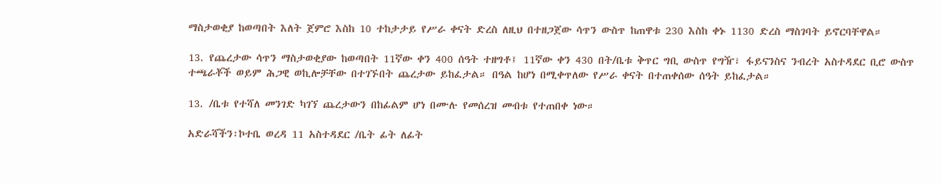ማስታወቂያ ከወጣበት እለት ጀምሮ እስከ 10 ተከታታይ የሥራ ቀናት ድረስ ለዚህ በተዘጋጀው ሳጥን ውስጥ ከጠዋቱ 230 እስከ ቀኑ 1130 ድረስ ማስገባት ይኖርባቸዋል።

13. የጨረታው ሳጥን ማስታወቂያው ከወጣበት 11ኛው ቀን 400 ሰዓት ተዘግቶ፤ 11ኛው ቀን 430 በት/ቤቱ ቅጥር ግቢ ውስጥ የግዥ፣ ፋይናንስና ንብረት አስተዳደር ቢሮ ውስጥ ተጫራቾች ወይም ሕጋዊ ወኪሎቻቸው በተገኙበት ጨረታው ይከፈታል። በዓል ከሆነ በሚቀጥለው የሥራ ቀናት በተጠቀሰው ሰዓት ይከፈታል።

13. /ቤቱ የተሻለ መንገድ ካገኘ ጨረታውን በከፊልም ሆነ በሙሉ የመሰረዝ መብቱ የተጠበቀ ነው።

አድራሻችን፡ኮተቤ ወረዳ 11 አስተዳደር /ቤት ፊት ለፊት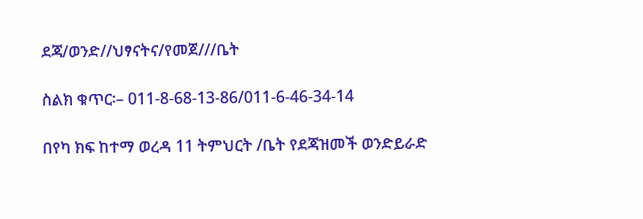ደጃ/ወንድ//ህፃናትና/የመጀ///ቤት

ስልክ ቁጥር፡– 011-8-68-13-86/011-6-46-34-14

በየካ ክፍ ከተማ ወረዳ 11 ትምህርት /ቤት የደጃዝመች ወንድይራድ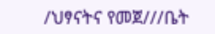/ህፃናትና የመጀ///ቤት